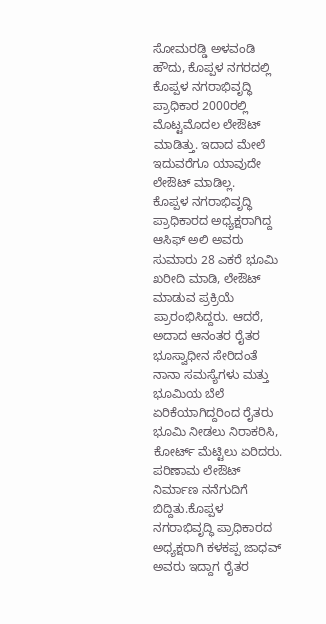ಸೋಮರಡ್ಡಿ ಅಳವಂಡಿ
ಹೌದು, ಕೊಪ್ಪಳ ನಗರದಲ್ಲಿ ಕೊಪ್ಪಳ ನಗರಾಭಿವೃದ್ಧಿ ಪ್ರಾಧಿಕಾರ 2000ರಲ್ಲಿ ಮೊಟ್ಟಮೊದಲ ಲೇಔಟ್ ಮಾಡಿತ್ತು. ಇದಾದ ಮೇಲೆ ಇದುವರೆಗೂ ಯಾವುದೇ ಲೇಔಟ್ ಮಾಡಿಲ್ಲ.
ಕೊಪ್ಪಳ ನಗರಾಭಿವೃದ್ಧಿ ಪ್ರಾಧಿಕಾರದ ಅಧ್ಯಕ್ಷರಾಗಿದ್ದ ಆಸಿಫ್ ಅಲಿ ಅವರು ಸುಮಾರು 28 ಎಕರೆ ಭೂಮಿ ಖರೀದಿ ಮಾಡಿ, ಲೇಔಟ್ ಮಾಡುವ ಪ್ರಕ್ರಿಯೆ ಪ್ರಾರಂಭಿಸಿದ್ದರು. ಆದರೆ, ಅದಾದ ಆನಂತರ ರೈತರ ಭೂಸ್ವಾಧೀನ ಸೇರಿದಂತೆ ನಾನಾ ಸಮಸ್ಯೆಗಳು ಮತ್ತು ಭೂಮಿಯ ಬೆಲೆ ಏರಿಕೆಯಾಗಿದ್ದರಿಂದ ರೈತರು ಭೂಮಿ ನೀಡಲು ನಿರಾಕರಿಸಿ, ಕೋರ್ಟ್ ಮೆಟ್ಟಿಲು ಏರಿದರು. ಪರಿಣಾಮ ಲೇಔಟ್ ನಿರ್ಮಾಣ ನನೆಗುದಿಗೆ ಬಿದ್ದಿತು.ಕೊಪ್ಪಳ ನಗರಾಭಿವೃದ್ಧಿ ಪ್ರಾಧಿಕಾರದ ಅಧ್ಯಕ್ಷರಾಗಿ ಕಳಕಪ್ಪ ಜಾಧವ್ ಅವರು ಇದ್ದಾಗ ರೈತರ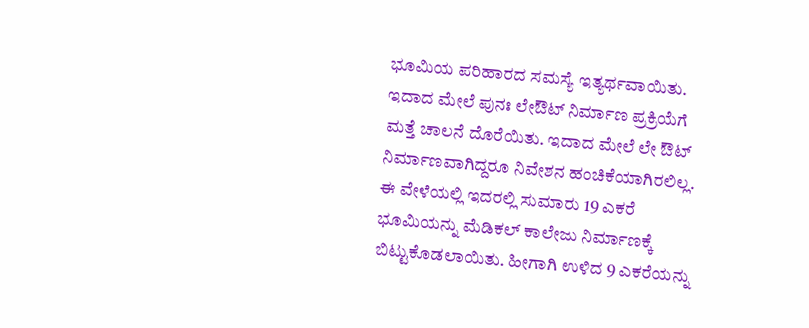ಭೂಮಿಯ ಪರಿಹಾರದ ಸಮಸ್ಯೆ ಇತ್ಯರ್ಥವಾಯಿತು. ಇದಾದ ಮೇಲೆ ಪುನಃ ಲೇಔಟ್ ನಿರ್ಮಾಣ ಪ್ರಕ್ರಿಯೆಗೆ ಮತ್ತೆ ಚಾಲನೆ ದೊರೆಯಿತು. ಇದಾದ ಮೇಲೆ ಲೇ ಔಟ್ ನಿರ್ಮಾಣವಾಗಿದ್ದರೂ ನಿವೇಶನ ಹಂಚಿಕೆಯಾಗಿರಲಿಲ್ಲ. ಈ ವೇಳೆಯಲ್ಲಿ ಇದರಲ್ಲಿ ಸುಮಾರು 19 ಎಕರೆ ಭೂಮಿಯನ್ನು ಮೆಡಿಕಲ್ ಕಾಲೇಜು ನಿರ್ಮಾಣಕ್ಕೆ ಬಿಟ್ಟುಕೊಡಲಾಯಿತು. ಹೀಗಾಗಿ ಉಳಿದ 9 ಎಕರೆಯನ್ನು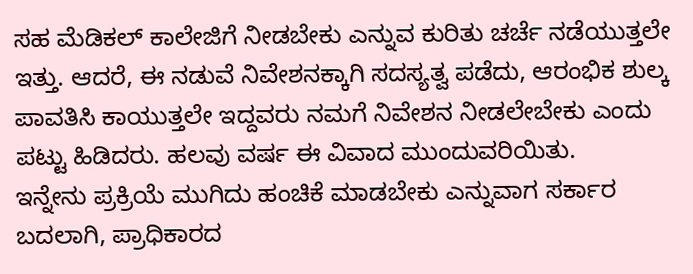ಸಹ ಮೆಡಿಕಲ್ ಕಾಲೇಜಿಗೆ ನೀಡಬೇಕು ಎನ್ನುವ ಕುರಿತು ಚರ್ಚೆ ನಡೆಯುತ್ತಲೇ ಇತ್ತು. ಆದರೆ, ಈ ನಡುವೆ ನಿವೇಶನಕ್ಕಾಗಿ ಸದಸ್ಯತ್ವ ಪಡೆದು, ಆರಂಭಿಕ ಶುಲ್ಕ ಪಾವತಿಸಿ ಕಾಯುತ್ತಲೇ ಇದ್ದವರು ನಮಗೆ ನಿವೇಶನ ನೀಡಲೇಬೇಕು ಎಂದು ಪಟ್ಟು ಹಿಡಿದರು. ಹಲವು ವರ್ಷ ಈ ವಿವಾದ ಮುಂದುವರಿಯಿತು.
ಇನ್ನೇನು ಪ್ರಕ್ರಿಯೆ ಮುಗಿದು ಹಂಚಿಕೆ ಮಾಡಬೇಕು ಎನ್ನುವಾಗ ಸರ್ಕಾರ ಬದಲಾಗಿ, ಪ್ರಾಧಿಕಾರದ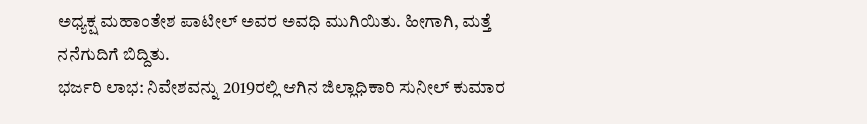ಅಧ್ಯಕ್ಷ ಮಹಾಂತೇಶ ಪಾಟೀಲ್ ಅವರ ಅವಧಿ ಮುಗಿಯಿತು. ಹೀಗಾಗಿ, ಮತ್ತೆ ನನೆಗುದಿಗೆ ಬಿದ್ದಿತು.
ಭರ್ಜರಿ ಲಾಭ: ನಿವೇಶವನ್ನು 2019ರಲ್ಲಿ ಆಗಿನ ಜಿಲ್ಲಾಧಿಕಾರಿ ಸುನೀಲ್ ಕುಮಾರ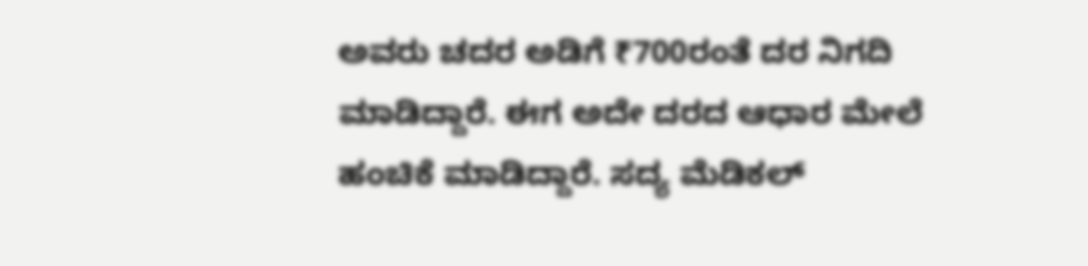ಅವರು ಚದರ ಅಡಿಗೆ ₹700ರಂತೆ ದರ ನಿಗದಿ ಮಾಡಿದ್ದಾರೆ. ಈಗ ಅದೇ ದರದ ಆಧಾರ ಮೇಲೆ ಹಂಚಿಕೆ ಮಾಡಿದ್ದಾರೆ. ಸದ್ಯ ಮೆಡಿಕಲ್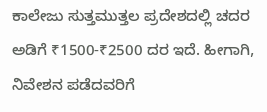ಕಾಲೇಜು ಸುತ್ತಮುತ್ತಲ ಪ್ರದೇಶದಲ್ಲಿ ಚದರ ಅಡಿಗೆ ₹1500-₹2500 ದರ ಇದೆ. ಹೀಗಾಗಿ, ನಿವೇಶನ ಪಡೆದವರಿಗೆ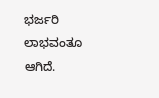ಭರ್ಜರಿ ಲಾಭವಂತೂ ಆಗಿದೆ.